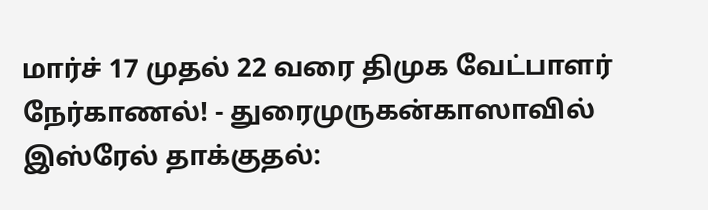மார்ச் 17 முதல் 22 வரை திமுக வேட்பாளர் நேர்காணல்! - துரைமுருகன்காஸாவில் இஸ்ரேல் தாக்குதல்: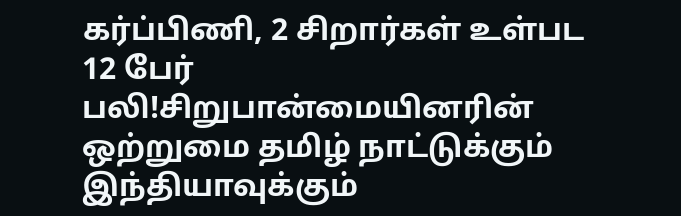கர்ப்பிணி, 2 சிறார்கள் உள்பட 12 பேர் பலி!சிறுபான்மையினரின் ஒற்றுமை தமிழ் நாட்டுக்கும் இந்தியாவுக்கும்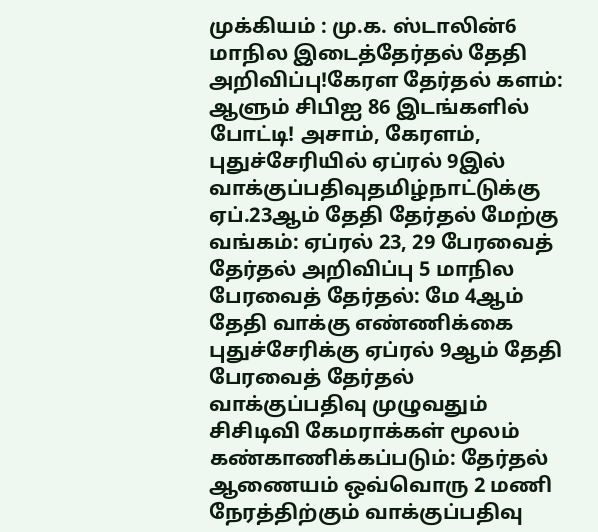முக்கியம் : மு.க. ஸ்டாலின்6 மாநில இடைத்தேர்தல் தேதி அறிவிப்பு!கேரள தேர்தல் களம்: ஆளும் சிபிஐ 86 இடங்களில் போட்டி! அசாம், கேரளம், புதுச்சேரியில் ஏப்ரல் 9இல் வாக்குப்பதிவுதமிழ்நாட்டுக்கு ஏப்.23ஆம் தேதி தேர்தல் மேற்கு வங்கம்: ஏப்ரல் 23, 29 பேரவைத் தேர்தல் அறிவிப்பு 5 மாநில பேரவைத் தேர்தல்: மே 4ஆம் தேதி வாக்கு எண்ணிக்கை புதுச்சேரிக்கு ஏப்ரல் 9ஆம் தேதி பேரவைத் தேர்தல் வாக்குப்பதிவு முழுவதும் சிசிடிவி கேமராக்கள் மூலம் கண்காணிக்கப்படும்: தேர்தல் ஆணையம் ஒவ்வொரு 2 மணி நேரத்திற்கும் வாக்குப்பதிவு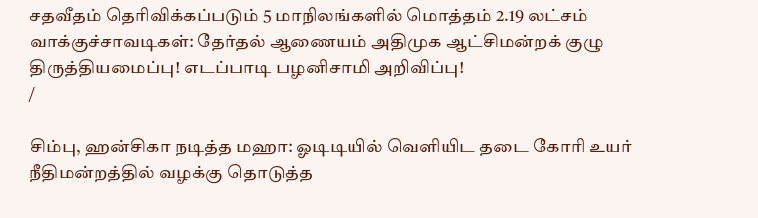சதவீதம் தெரிவிக்கப்படும் 5 மாநிலங்களில் மொத்தம் 2.19 லட்சம் வாக்குச்சாவடிகள்: தேர்தல் ஆணையம் அதிமுக ஆட்சிமன்றக் குழு திருத்தியமைப்பு! எடப்பாடி பழனிசாமி அறிவிப்பு!
/

சிம்பு, ஹன்சிகா நடித்த மஹா: ஓடிடியில் வெளியிட தடை கோரி உயர் நீதிமன்றத்தில் வழக்கு தொடுத்த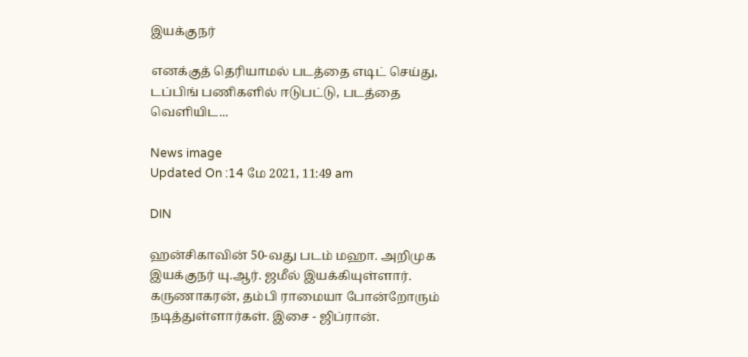இயக்குநர்

எனக்குத் தெரியாமல் படத்தை எடிட் செய்து, டப்பிங் பணிகளில் ஈடுபட்டு, படத்தை வெளியிட...

News image
Updated On :14 மே 2021, 11:49 am

DIN

ஹன்சிகாவின் 50-வது படம் மஹா. அறிமுக இயக்குநர் யு.ஆர். ஜமீல் இயக்கியுள்ளார். கருணாகரன், தம்பி ராமையா போன்றோரும் நடித்துள்ளார்கள். இசை - ஜிப்ரான்.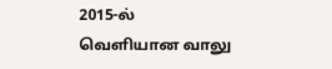2015-ல் வெளியான வாலு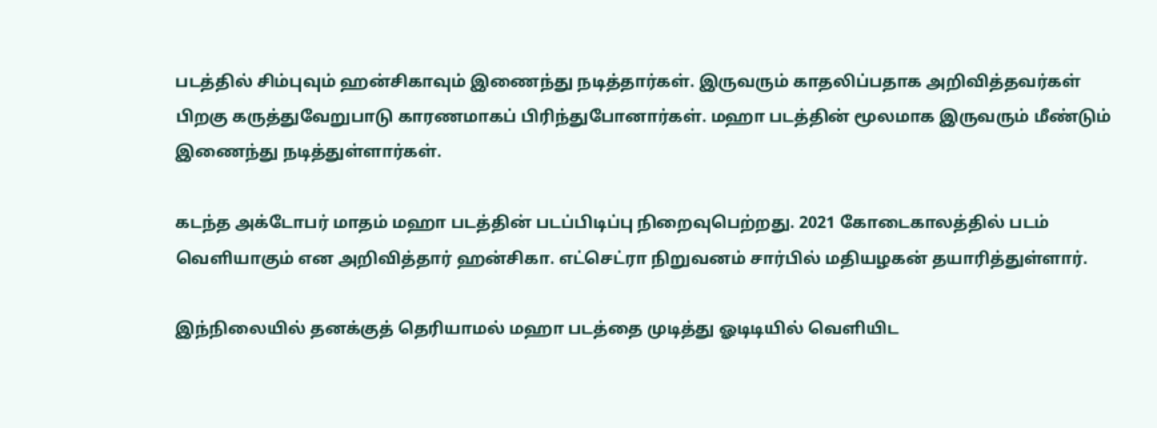படத்தில் சிம்புவும் ஹன்சிகாவும் இணைந்து நடித்தார்கள். இருவரும் காதலிப்பதாக அறிவித்தவர்கள் பிறகு கருத்துவேறுபாடு காரணமாகப் பிரிந்துபோனார்கள். மஹா படத்தின் மூலமாக இருவரும் மீண்டும் இணைந்து நடித்துள்ளார்கள்.

கடந்த அக்டோபர் மாதம் மஹா படத்தின் படப்பிடிப்பு நிறைவுபெற்றது. 2021 கோடைகாலத்தில் படம் வெளியாகும் என அறிவித்தார் ஹன்சிகா. எட்செட்ரா நிறுவனம் சார்பில் மதியழகன் தயாரித்துள்ளார்.

இந்நிலையில் தனக்குத் தெரியாமல் மஹா படத்தை முடித்து ஓடிடியில் வெளியிட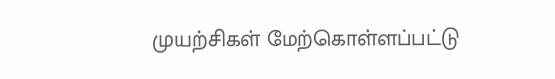முயற்சிகள் மேற்கொள்ளப்பட்டு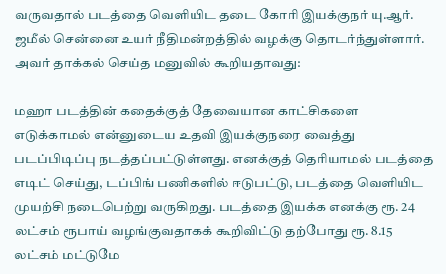வருவதால் படத்தை வெளியிட தடை கோரி இயக்குநர் யு.ஆர். ஜமீல் சென்னை உயர் நீதிமன்றத்தில் வழக்கு தொடர்ந்துள்ளார். அவர் தாக்கல் செய்த மனுவில் கூறியதாவது:

மஹா படத்தின் கதைக்குத் தேவையான காட்சிகளை எடுக்காமல் என்னுடைய உதவி இயக்குநரை வைத்து படப்பிடிப்பு நடத்தப்பட்டுள்ளது. எனக்குத் தெரியாமல் படத்தை எடிட் செய்து, டப்பிங் பணிகளில் ஈடுபட்டு, படத்தை வெளியிட முயற்சி நடைபெற்று வருகிறது. படத்தை இயக்க எனக்கு ரூ. 24 லட்சம் ரூபாய் வழங்குவதாகக் கூறிவிட்டு தற்போது ரூ. 8.15 லட்சம் மட்டுமே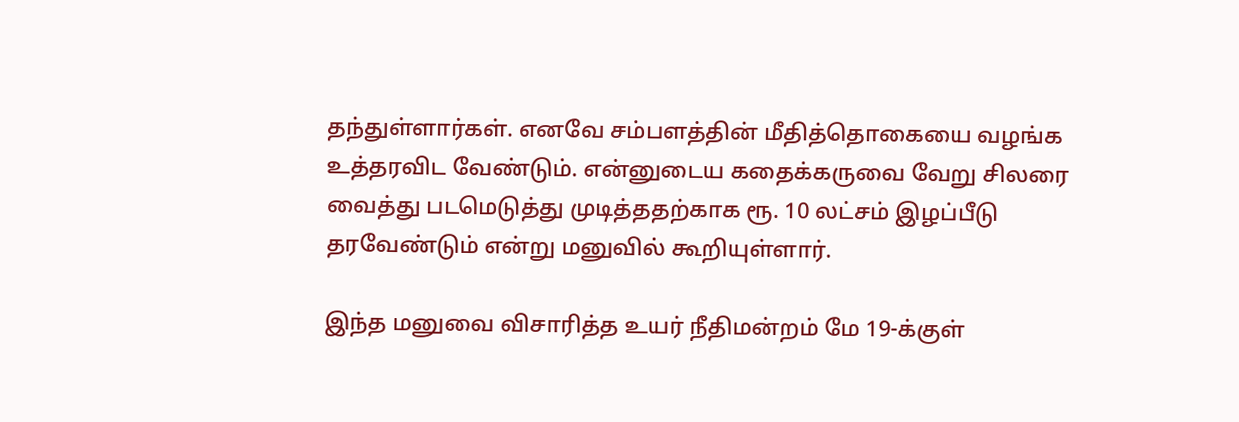தந்துள்ளார்கள். எனவே சம்பளத்தின் மீதித்தொகையை வழங்க உத்தரவிட வேண்டும். என்னுடைய கதைக்கருவை வேறு சிலரை வைத்து படமெடுத்து முடித்ததற்காக ரூ. 10 லட்சம் இழப்பீடு தரவேண்டும் என்று மனுவில் கூறியுள்ளார்.

இந்த மனுவை விசாரித்த உயர் நீதிமன்றம் மே 19-க்குள்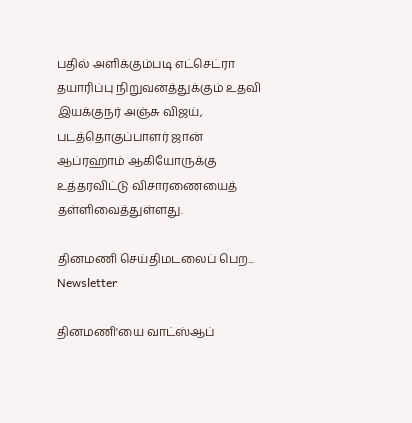பதில் அளிக்கும்படி எட்செட்ரா தயாரிப்பு நிறுவனத்துக்கும் உதவி இயக்குநர் அஞ்சு விஜய், படத்தொகுப்பாளர் ஜான் ஆப்ரஹாம் ஆகியோருக்கு உத்தரவிட்டு விசாரணையைத் தள்ளிவைத்துள்ளது.

தினமணி செய்திமடலைப் பெற... Newsletter

தினமணி'யை வாட்ஸ்ஆப்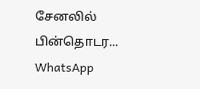சேனலில் பின்தொடர... WhatsApp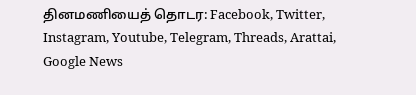தினமணியைத் தொடர: Facebook, Twitter, Instagram, Youtube, Telegram, Threads, Arattai, Google News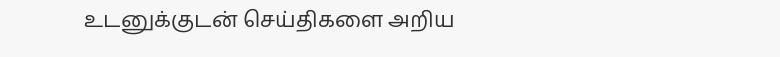உடனுக்குடன் செய்திகளை அறிய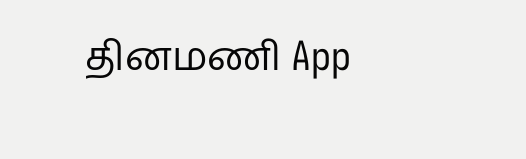தினமணி App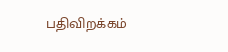பதிவிறக்கம்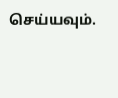செய்யவும்.